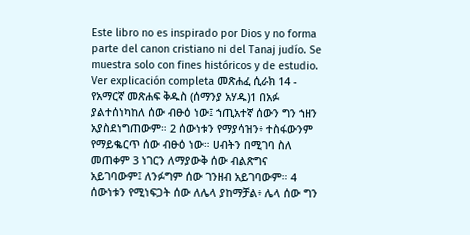Este libro no es inspirado por Dios y no forma parte del canon cristiano ni del Tanaj judío. Se muestra solo con fines históricos y de estudio. Ver explicación completa መጽሐፈ ሲራክ 14 - የአማርኛ መጽሐፍ ቅዱስ (ሰማንያ አሃዱ)1 በአፉ ያልተሰነካከለ ሰው ብፁዕ ነው፤ ኀጢአተኛ ሰውን ግን ኀዘን አያስደነግጠውም። 2 ሰውነቱን የማያሳዝን፥ ተስፋውንም የማይቈርጥ ሰው ብፁዕ ነው። ሀብትን በሚገባ ስለ መጠቀም 3 ነገርን ለማያውቅ ሰው ብልጽግና አይገባውም፤ ለንፉግም ሰው ገንዘብ አይገባውም። 4 ሰውነቱን የሚነፍጋት ሰው ለሌላ ያከማቻል፥ ሌላ ሰው ግን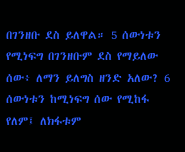በገንዘቡ ደስ ይለዋል። 5 ሰውነቱን የሚነፍግ በገንዘቡም ደስ የማይለው ሰው፥ ለማን ይለግስ ዘንድ አለው? 6 ሰውነቱን ከሚነፍግ ሰው የሚከፋ የለም፤ ለክፋቱም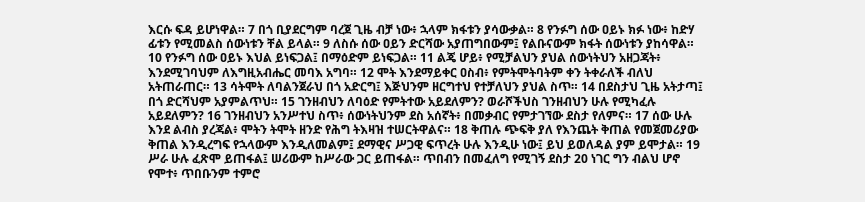እርሱ ፍዳ ይሆነዋል። 7 በጎ ቢያደርግም ባረጀ ጊዜ ብቻ ነው፥ ኋላም ክፋቱን ያሳውቃል። 8 የንፉግ ሰው ዐይኑ ክፉ ነው፥ ከድሃ ፊቱን የሚመልስ ሰውነቱን ቸል ይላል። 9 ለስሱ ሰው ዐይን ድርሻው አያጠግበውም፤ የልቡናውም ክፋት ሰውነቱን ያከሳዋል። 10 የንፉግ ሰው ዐይኑ እህል ይነፍጋል፤ በማዕድም ይነፍጋል። 11 ልጄ ሆይ፥ የሚቻልህን ያህል ሰውነትህን አዘጋጃት፥ እንደሚገባህም ለእግዚአብሔር መባእ አግባ። 12 ሞት እንደማይቀር ዐስብ፥ የምትሞትባትም ቀን ትቀራለች ብለህ አትጠራጠር። 13 ሳትሞት ለባልንጀራህ በጎ አድርግ፤ እጅህንም ዘርግተህ የተቻለህን ያህል ስጥ። 14 በደስታህ ጊዜ አትታጣ፤ በጎ ድርሻህም አያምልጥህ። 15 ገንዘብህን ለባዕድ የምትተው አይደለምን? ወራሾችህስ ገንዘብህን ሁሉ የሚካፈሉ አይደለምን? 16 ገንዘብህን አንሥተህ ስጥ፥ ሰውነትህንም ደስ አሰኛት፥ በመቃብር የምታገኘው ደስታ የለምና። 17 ሰው ሁሉ እንደ ልብስ ያረጃል፥ ሞትን ትሞት ዘንድ የሕግ ትእዛዝ ተሠርትዋልና። 18 ቅጠሉ ጭፍቅ ያለ የእንጨት ቅጠል የመጀመሪያው ቅጠል እንዲረግፍ የኋላውም እንዲለመልም፤ ደማዊና ሥጋዊ ፍጥረት ሁሉ እንዲሁ ነው፤ ይህ ይወለዳል ያም ይሞታል። 19 ሥራ ሁሉ ፈጽሞ ይጠፋል፤ ሠሪውም ከሥራው ጋር ይጠፋል። ጥበብን በመፈለግ የሚገኝ ደስታ 20 ነገር ግን ብልህ ሆኖ የሞተ፥ ጥበቡንም ተምሮ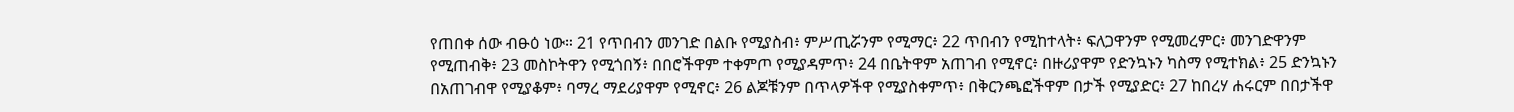የጠበቀ ሰው ብፁዕ ነው። 21 የጥበብን መንገድ በልቡ የሚያስብ፥ ምሥጢሯንም የሚማር፥ 22 ጥበብን የሚከተላት፥ ፍለጋዋንም የሚመረምር፥ መንገድዋንም የሚጠብቅ፥ 23 መስኮትዋን የሚጎበኝ፥ በበሮችዋም ተቀምጦ የሚያዳምጥ፥ 24 በቤትዋም አጠገብ የሚኖር፥ በዙሪያዋም የድንኳኑን ካስማ የሚተክል፥ 25 ድንኳኑን በአጠገብዋ የሚያቆም፥ ባማረ ማደሪያዋም የሚኖር፥ 26 ልጆቹንም በጥላዎችዋ የሚያስቀምጥ፥ በቅርንጫፎችዋም በታች የሚያድር፥ 27 ከበረሃ ሐሩርም በበታችዋ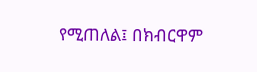የሚጠለል፤ በክብርዋም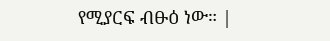የሚያርፍ ብፁዕ ነው። |